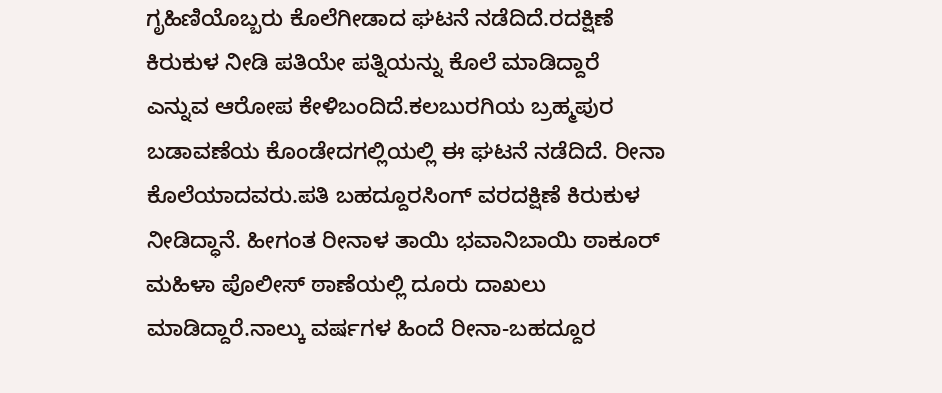ಗೃಹಿಣಿಯೊಬ್ಬರು ಕೊಲೆಗೀಡಾದ ಘಟನೆ ನಡೆದಿದೆ.ರದಕ್ಷಿಣೆ ಕಿರುಕುಳ ನೀಡಿ ಪತಿಯೇ ಪತ್ನಿಯನ್ನು ಕೊಲೆ ಮಾಡಿದ್ದಾರೆ ಎನ್ನುವ ಆರೋಪ ಕೇಳಿಬಂದಿದೆ.ಕಲಬುರಗಿಯ ಬ್ರಹ್ಮಪುರ ಬಡಾವಣೆಯ ಕೊಂಡೇದಗಲ್ಲಿಯಲ್ಲಿ ಈ ಘಟನೆ ನಡೆದಿದೆ. ರೀನಾ ಕೊಲೆಯಾದವರು.ಪತಿ ಬಹದ್ದೂರಸಿಂಗ್ ವರದಕ್ಷಿಣೆ ಕಿರುಕುಳ ನೀಡಿದ್ಧಾನೆ. ಹೀಗಂತ ರೀನಾಳ ತಾಯಿ ಭವಾನಿಬಾಯಿ ಠಾಕೂರ್ ಮಹಿಳಾ ಪೊಲೀಸ್ ಠಾಣೆಯಲ್ಲಿ ದೂರು ದಾಖಲು ಮಾಡಿದ್ದಾರೆ.ನಾಲ್ಕು ವರ್ಷಗಳ ಹಿಂದೆ ರೀನಾ-ಬಹದ್ದೂರ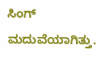ಸಿಂಗ್ ಮದುವೆಯಾಗಿತ್ತು.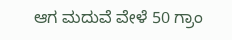ಆಗ ಮದುವೆ ವೇಳೆ 50 ಗ್ರಾಂ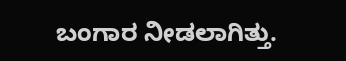ಬಂಗಾರ ನೀಡಲಾಗಿತ್ತು.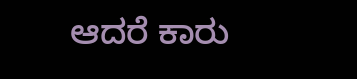ಆದರೆ ಕಾರು